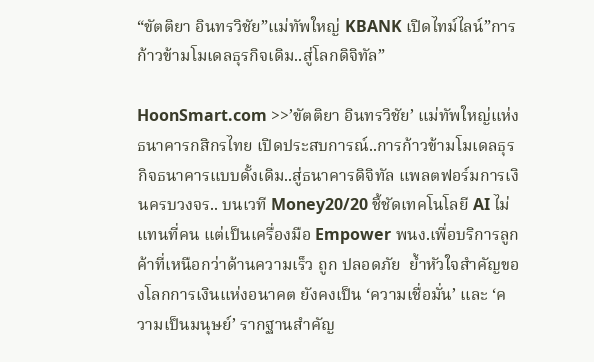“ขัตติยา อินทรวิชัย”แม่ทัพใหญ่ KBANK เปิดไทม์ไลน์”การก้าวข้ามโมเดลธุรกิจเดิม..สู่โลกดิจิทัล”

HoonSmart.com >>’ขัตติยา อินทรวิชัย’ แม่ทัพใหญ่แห่งธนาคารกสิกรไทย เปิดประสบการณ์..การก้าวข้ามโมเดลธุรกิจธนาคารแบบดั้งเดิม..สู่ธนาคารดิจิทัล แพลตฟอร์มการเงินครบวงจร.. บนเวที Money20/20 ชี้ชัดเทคโนโลยี AI ไม่แทนที่คน แต่เป็นเครื่องมือ Empower พนง.เพื่อบริการลูกค้าที่เหนือกว่าด้านความเร็ว ถูก ปลอดภัย  ย้ำหัวใจสำคัญของโลกการเงินแห่งอนาคต ยังคงเป็น ‘ความเชื่อมั่น’ และ ‘ความเป็นมนุษย์’ รากฐานสำคัญ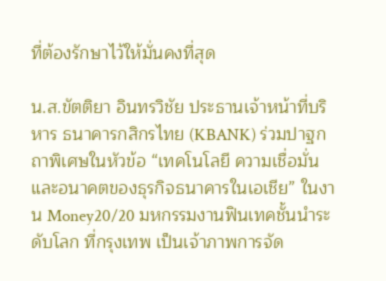ที่ต้องรักษาไว้ให้มั่นคงที่สุด

น.ส.ขัตติยา อินทรวิชัย ประธานเจ้าหน้าที่บริหาร ธนาคารกสิกรไทย (KBANK) ร่วมปาฐกถาพิเศษในหัวข้อ “เทคโนโลยี ความเชื่อมั่น และอนาคตของธุรกิจธนาคารในเอเชีย” ในงาน Money20/20 มหกรรมงานฟินเทคชั้นนำระดับโลก ที่กรุงเทพ เป็นเจ้าภาพการจัด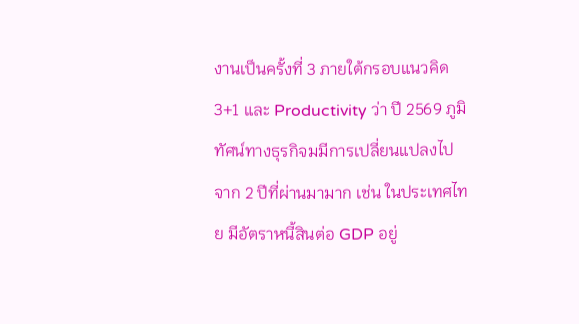งานเป็นครั้งที่ 3 ภายใต้กรอบแนวคิด 3+1 และ Productivity ว่า ปี 2569 ภูมิทัศน์ทางธุรกิจมมีการเปลี่ยนแปลงไปจาก 2 ปีที่ผ่านมามาก เช่น ในประเทศไทย มีอัตราหนี้สินต่อ GDP อยู่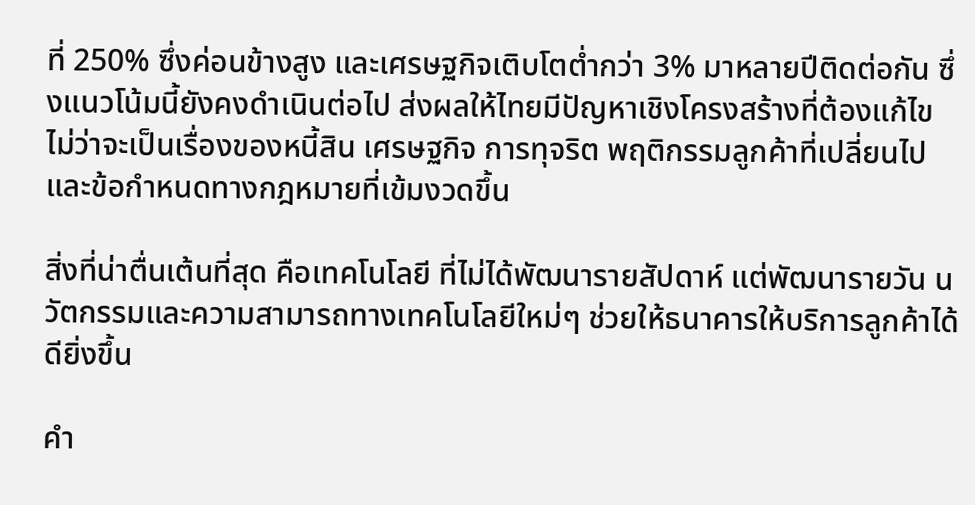ที่ 250% ซึ่งค่อนข้างสูง และเศรษฐกิจเติบโตต่ำกว่า 3% มาหลายปีติดต่อกัน ซึ่งแนวโน้มนี้ยังคงดำเนินต่อไป ส่งผลให้ไทยมีปัญหาเชิงโครงสร้างที่ต้องแก้ไข ไม่ว่าจะเป็นเรื่องของหนี้สิน เศรษฐกิจ การทุจริต พฤติกรรมลูกค้าที่เปลี่ยนไป และข้อกำหนดทางกฎหมายที่เข้มงวดขึ้น

สิ่งที่น่าตื่นเต้นที่สุด คือเทคโนโลยี ที่ไม่ได้พัฒนารายสัปดาห์ แต่พัฒนารายวัน นวัตกรรมและความสามารถทางเทคโนโลยีใหม่ๆ ช่วยให้ธนาคารให้บริการลูกค้าได้ดียิ่งขึ้น

คำ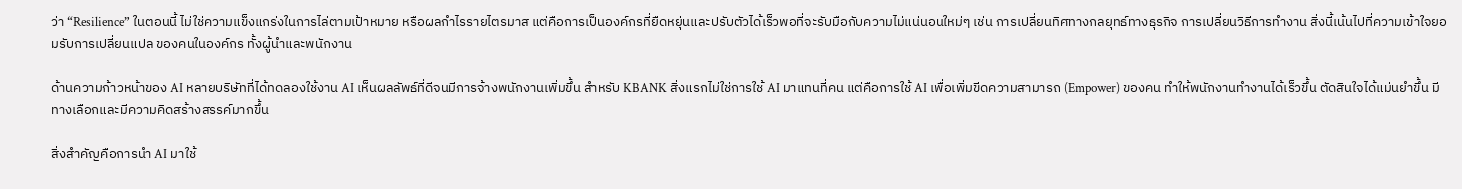ว่า “Resilience” ในตอนนี้ ไม่ใช่ความแข็งแกร่งในการไล่ตามเป้าหมาย หรือผลกำไรรายไตรมาส แต่คือการเป็นองค์กรที่ยืดหยุ่นและปรับตัวได้เร็วพอที่จะรับมือกับความไม่แน่นอนใหม่ๆ เช่น การเปลี่ยนทิศทางกลยุทธ์ทางธุรกิจ การเปลี่ยนวิธีการทำงาน สิ่งนี้เน้นไปที่ความเข้าใจยอมรับการเปลี่ยนแปล ของคนในองค์กร ทั้งผู้นำและพนักงาน

ด้านความก้าวหน้าของ AI หลายบริษัทที่ได้ทดลองใช้งาน AI เห็นผลลัพธ์ที่ดีจนมีการจ้างพนักงานเพิ่มขึ้น สำหรับ KBANK สิ่งแรกไม่ใช่การใช้ AI มาแทนที่คน แต่คือการใช้ AI เพื่อเพิ่มขีดความสามารถ (Empower) ของคน ทำให้พนักงานทำงานได้เร็วขึ้น ตัดสินใจได้แม่นยำขึ้น มีทางเลือกและมีความคิดสร้างสรรค์มากขึ้น

สิ่งสำคัญคือการนำ AI มาใช้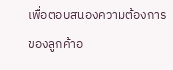เพื่อตอบสนองความต้องการของลูกค้าอ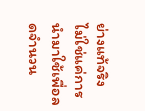ย่างแท้จริง ไม่ใช่แค่การนำมาใช้เพื่อลดจำนวน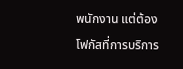พนักงาน แต่ต้องโฟกัสที่การบริการ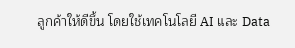ลูกค้าให้ดีขึ้น โดยใช้เทคโนโลยี AI และ Data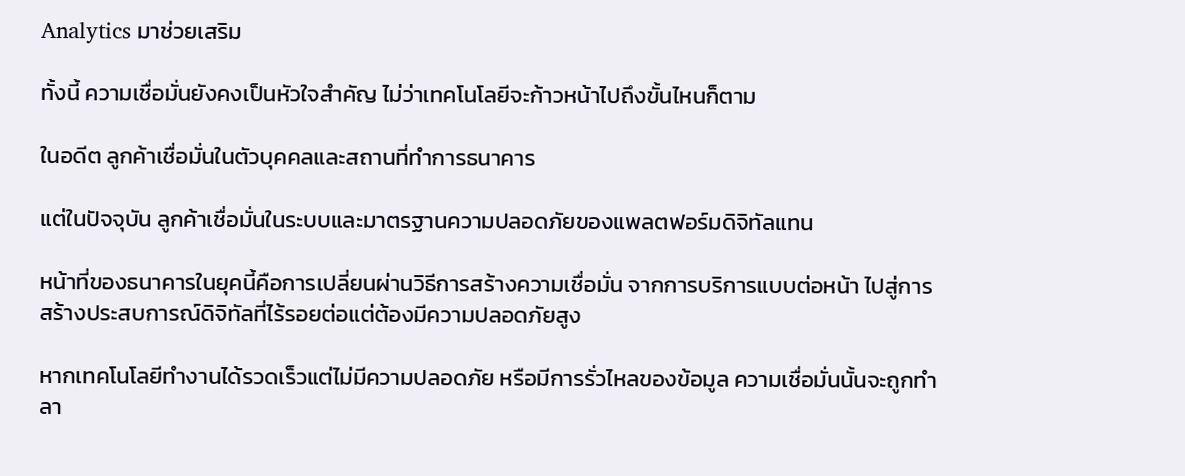Analytics มาช่วยเสริม

ทั้งนี้ ความเชื่อมั่นยังคงเป็นหัวใจสำคัญ ไม่ว่าเทคโนโลยีจะก้าวหน้าไปถึงขั้นไหนก็ตาม

ในอดีต ลูกค้าเชื่อมั่นในตัวบุคคลและสถานที่ทำการธนาคาร

แต่ในปัจจุบัน ลูกค้าเชื่อมั่นในระบบและมาตรฐานความปลอดภัยของแพลตฟอร์มดิจิทัลแทน

หน้าที่ของธนาคารในยุคนี้คือการเปลี่ยนผ่านวิธีการสร้างความเชื่อมั่น จากการบริการแบบต่อหน้า ไปสู่การสร้างประสบการณ์ดิจิทัลที่ไร้รอยต่อแต่ต้องมีความปลอดภัยสูง

หากเทคโนโลยีทำงานได้รวดเร็วแต่ไม่มีความปลอดภัย หรือมีการรั่วไหลของข้อมูล ความเชื่อมั่นนั้นจะถูกทำลา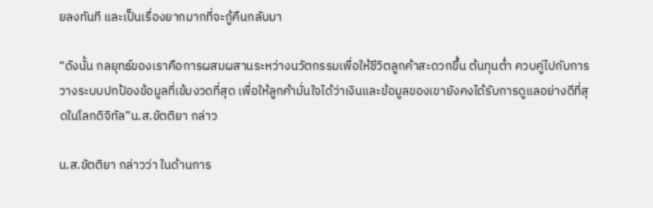ยลงทันที และเป็นเรื่องยากมากที่จะกู้คืนกลับมา

“ดังนั้น กลยุทธ์ของเราคือการผสมผสานระหว่างนวัตกรรมเพื่อให้ชีวิตลูกค้าสะดวกขึ้น ต้นทุนต่ำ ควบคู่ไปกับการวางระบบปกป้องข้อมูลที่เข้มงวดที่สุด เพื่อให้ลูกค้ามั่นใจได้ว่าเงินและข้อมูลของเขายังคงได้รับการดูแลอย่างดีที่สุดในโลกดิจิทัล”น.ส.ขัตติยา กล่าว

น.ส.ขัตติยา กล่าวว่า ในด้านการ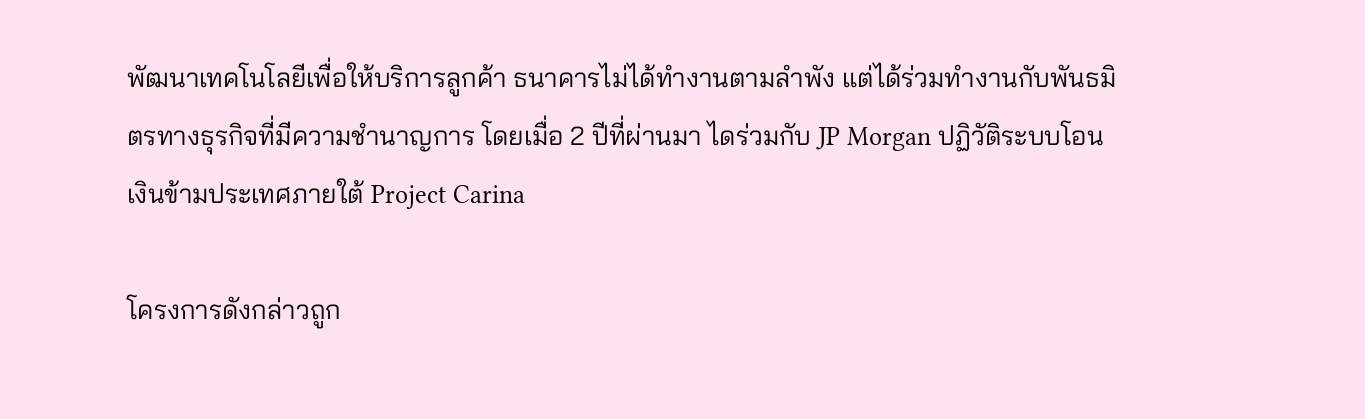พัฒนาเทคโนโลยีเพื่อให้บริการลูกค้า ธนาคารไม่ได้ทำงานตามลำพัง แต่ได้ร่วมทำงานกับพันธมิตรทางธุรกิจที่มีความชำนาญการ โดยเมื่อ 2 ปีที่ผ่านมา ไดร่วมกับ JP Morgan ปฏิวัติระบบโอนเงินข้ามประเทศภายใต้ Project Carina

โครงการดังกล่าวถูก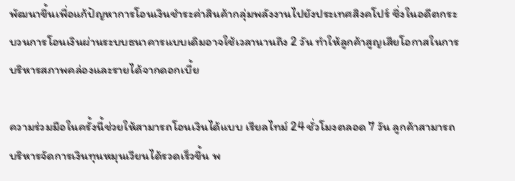พัฒนาขึ้นเพื่อแก้ปัญหาการโอนเงินชำระค่าสินค้ากลุ่มพลังงานไปยังประเทศสิงคโปร์ ซึ่งในอดีตกระบวนการโอนเงินผ่านระบบธนาคารแบบเดิมอาจใช้เวลานานถึง 2 วัน ทำให้ลูกค้าสูญเสียโอกาสในการบริหารสภาพคล่องและรายได้จากดอกเบี้ย

ความร่วมมือในครั้งนี้ช่วยให้สามารถโอนเงินได้แบบ เรียลไทม์ 24 ชั่วโมงตลอด 7 วัน ลูกค้าสามารถบริหารจัดการเงินทุนหมุนเวียนได้รวดเร็วขึ้น พ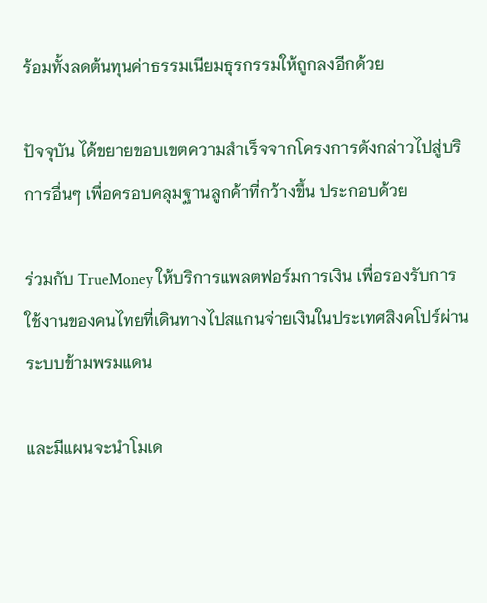ร้อมทั้งลดต้นทุนค่าธรรมเนียมธุรกรรมให้ถูกลงอีกด้วย

ปัจจุบัน ได้ขยายขอบเขตความสำเร็จจากโครงการดังกล่าวไปสู่บริการอื่นๆ เพื่อครอบคลุมฐานลูกค้าที่กว้างขึ้น ประกอบด้วย

ร่วมกับ TrueMoney ให้บริการแพลตฟอร์มการเงิน เพื่อรองรับการใช้งานของคนไทยที่เดินทางไปสแกนจ่ายเงินในประเทศสิงคโปร์ผ่านระบบข้ามพรมแดน

และมีแผนจะนำโมเด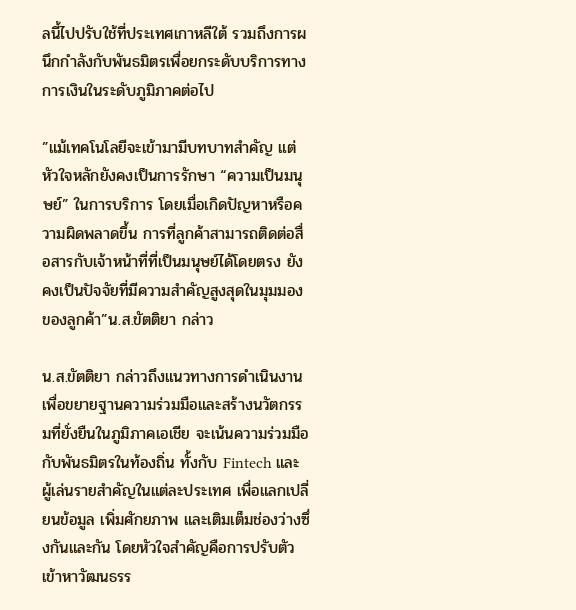ลนี้ไปปรับใช้ที่ประเทศเกาหลีใต้ รวมถึงการผนึกกำลังกับพันธมิตรเพื่อยกระดับบริการทางการเงินในระดับภูมิภาคต่อไป

”แม้เทคโนโลยีจะเข้ามามีบทบาทสำคัญ แต่หัวใจหลักยังคงเป็นการรักษา “ความเป็นมนุษย์” ในการบริการ โดยเมื่อเกิดปัญหาหรือความผิดพลาดขึ้น การที่ลูกค้าสามารถติดต่อสื่อสารกับเจ้าหน้าที่ที่เป็นมนุษย์ได้โดยตรง ยังคงเป็นปัจจัยที่มีความสำคัญสูงสุดในมุมมองของลูกค้า”น.ส.ขัตติยา กล่าว

น.ส.ขัตติยา กล่าวถึงแนวทางการดำเนินงานเพื่อขยายฐานความร่วมมือและสร้างนวัตกรรมที่ยั่งยืนในภูมิภาคเอเชีย จะเน้นความร่วมมือกับพันธมิตรในท้องถิ่น ทั้งกับ Fintech และผู้เล่นรายสำคัญในแต่ละประเทศ เพื่อแลกเปลี่ยนข้อมูล เพิ่มศักยภาพ และเติมเต็มช่องว่างซึ่งกันและกัน โดยหัวใจสำคัญคือการปรับตัวเข้าหาวัฒนธรร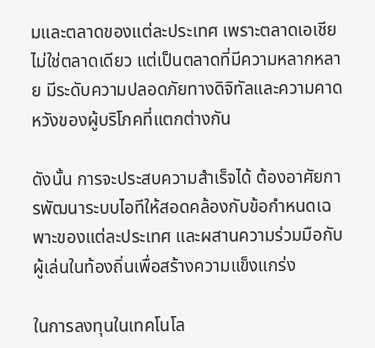มและตลาดของแต่ละประเทศ เพราะตลาดเอเชียไม่ใช่ตลาดเดียว แต่เป็นตลาดที่มีความหลากหลาย มีระดับความปลอดภัยทางดิจิทัลและความคาดหวังของผู้บริโภคที่แตกต่างกัน

ดังนั้น การจะประสบความสำเร็จได้ ต้องอาศัยการพัฒนาระบบไอทีให้สอดคล้องกับข้อกำหนดเฉพาะของแต่ละประเทศ และผสานความร่วมมือกับผู้เล่นในท้องถิ่นเพื่อสร้างความแข็งแกร่ง

ในการลงทุนในเทคโนโล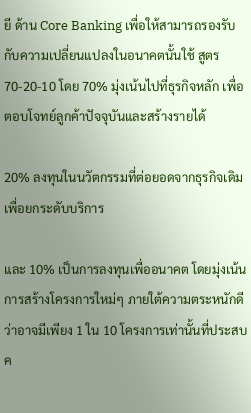ยี ด้าน Core Banking เพื่อให้สามารถรองรับกับความเปลี่ยนแปลงในอนาคตนั้นใช้ สูตร 70-20-10 โดย 70% มุ่งเน้นไปที่ธุรกิจหลัก เพื่อตอบโจทย์ลูกค้าปัจจุบันและสร้างรายได้

20% ลงทุนในนวัตกรรมที่ต่อยอดจากธุรกิจเดิมเพื่อยกระดับบริการ

และ 10% เป็นการลงทุนเพื่ออนาคต โดยมุ่งเน้นการสร้างโครงการใหม่ๆ ภายใต้ความตระหนักดีว่าอาจมีเพียง 1 ใน 10 โครงการเท่านั้นที่ประสบค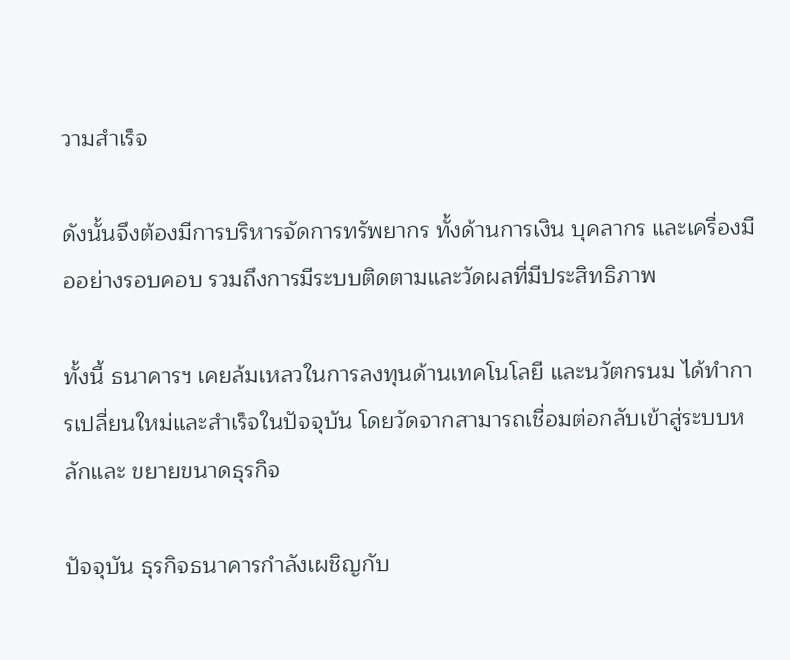วามสำเร็จ

ดังนั้นจึงต้องมีการบริหารจัดการทรัพยากร ทั้งด้านการเงิน บุคลากร และเครื่องมืออย่างรอบคอบ รวมถึงการมีระบบติดตามและวัดผลที่มีประสิทธิภาพ

ทั้งนี้ ธนาคารฯ เคยล้มเหลวในการลงทุนด้านเทคโนโลยี และนวัตกรนม ได้ทำการเปลี่ยนใหม่และสำเร็จในปัจจุบัน โดยวัดจากสามารถเชื่อมต่อกลับเข้าสู่ระบบหลักและ ขยายขนาดธุรกิจ

ปัจจุบัน ธุรกิจธนาคารกำลังเผชิญกับ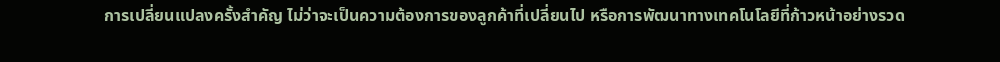การเปลี่ยนแปลงครั้งสำคัญ ไม่ว่าจะเป็นความต้องการของลูกค้าที่เปลี่ยนไป หรือการพัฒนาทางเทคโนโลยีที่ก้าวหน้าอย่างรวด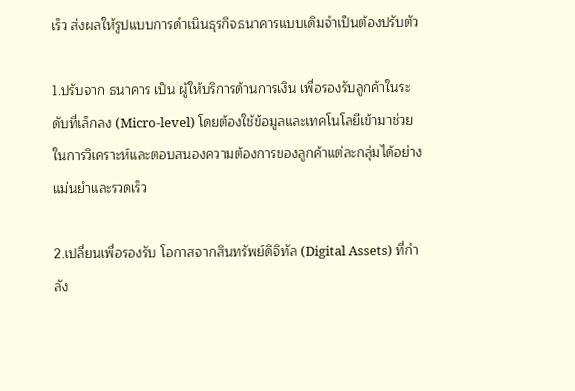เร็ว ส่งผลให้รูปแบบการดำเนินธุรกิจธนาคารแบบเดิมจำเป็นต้องปรับตัว

1.ปรับจาก ธนาคาร เป็น ผู้ให้บริการด้านการเงิน เพื่อรองรับลูกค้าในระดับที่เล็กลง (Micro-level) โดยต้องใช้ข้อมูลและเทคโนโลยีเข้ามาช่วยในการวิเคราะห์และตอบสนองความต้องการของลูกค้าแต่ละกลุ่มได้อย่างแม่นยำและรวดเร็ว

2.เปลี่ยนเพื่อรองรับ โอกาสจากสินทรัพย์ดิจิทัล (Digital Assets) ที่กำลัง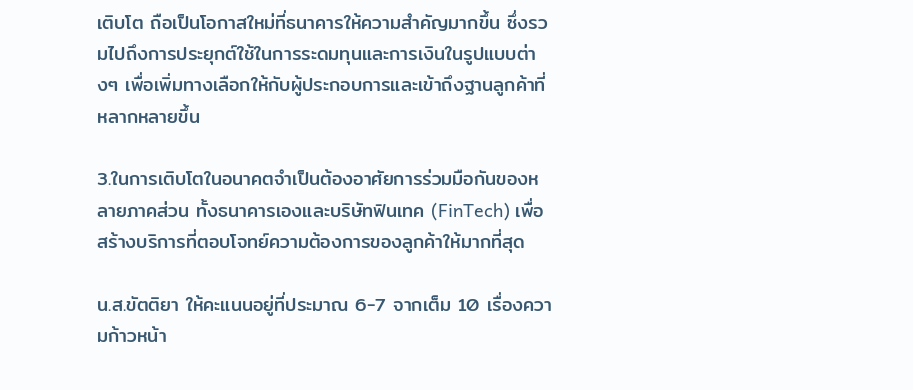เติบโต ถือเป็นโอกาสใหม่ที่ธนาคารให้ความสำคัญมากขึ้น ซึ่งรวมไปถึงการประยุกต์ใช้ในการระดมทุนและการเงินในรูปแบบต่างๆ เพื่อเพิ่มทางเลือกให้กับผู้ประกอบการและเข้าถึงฐานลูกค้าที่หลากหลายขึ้น

3.ในการเติบโตในอนาคตจำเป็นต้องอาศัยการร่วมมือกันของหลายภาคส่วน ทั้งธนาคารเองและบริษัทฟินเทค (FinTech) เพื่อสร้างบริการที่ตอบโจทย์ความต้องการของลูกค้าให้มากที่สุด

น.ส.ขัตติยา ให้คะแนนอยู่ที่ประมาณ 6-7 จากเต็ม 10 เรื่องความก้าวหน้า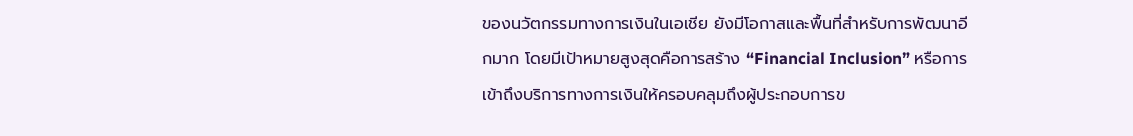ของนวัตกรรมทางการเงินในเอเชีย ยังมีโอกาสและพื้นที่สำหรับการพัฒนาอีกมาก โดยมีเป้าหมายสูงสุดคือการสร้าง “Financial Inclusion” หรือการเข้าถึงบริการทางการเงินให้ครอบคลุมถึงผู้ประกอบการข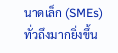นาดเล็ก (SMEs) ทั่วถึงมากยิ่งขึ้น